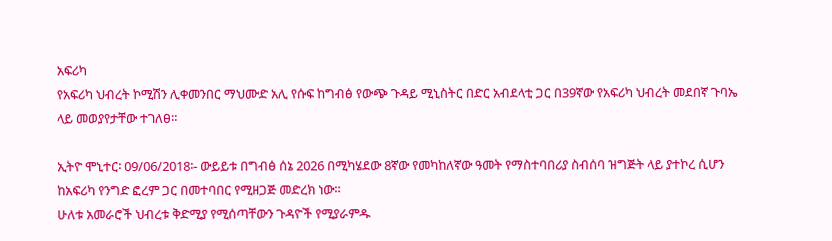አፍሪካ
የአፍሪካ ህብረት ኮሚሽን ሊቀመንበር ማህሙድ አሊ የሱፍ ከግብፅ የውጭ ጉዳይ ሚኒስትር በድር አብደላቲ ጋር በ39ኛው የአፍሪካ ህብረት መደበኛ ጉባኤ ላይ መወያየታቸው ተገለፀ።

ኢትዮ ሞኒተር፡ 09/06/2018፡- ውይይቱ በግብፅ ሰኔ 2026 በሚካሄደው 8ኛው የመካከለኛው ዓመት የማስተባበሪያ ስብሰባ ዝግጅት ላይ ያተኮረ ሲሆን ከአፍሪካ የንግድ ፎረም ጋር በመተባበር የሚዘጋጅ መድረክ ነው።
ሁለቱ አመራሮች ህብረቱ ቅድሚያ የሚሰጣቸውን ጉዳዮች የሚያራምዱ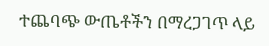ተጨባጭ ውጤቶችን በማረጋገጥ ላይ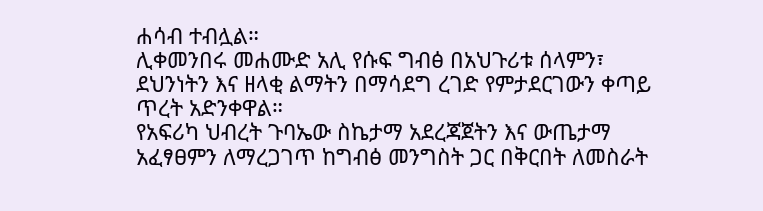ሐሳብ ተብሏል።
ሊቀመንበሩ መሐሙድ አሊ የሱፍ ግብፅ በአህጉሪቱ ሰላምን፣ ደህንነትን እና ዘላቂ ልማትን በማሳደግ ረገድ የምታደርገውን ቀጣይ ጥረት አድንቀዋል።
የአፍሪካ ህብረት ጉባኤው ስኬታማ አደረጃጀትን እና ውጤታማ አፈፃፀምን ለማረጋገጥ ከግብፅ መንግስት ጋር በቅርበት ለመስራት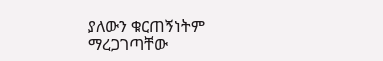ያለውን ቁርጠኝነትም ማረጋገጣቸው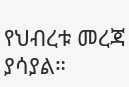የህብረቱ መረጃ ያሳያል።